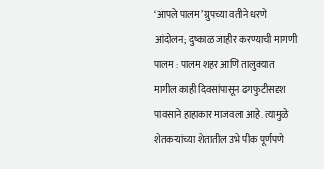‘आपले पालम’ ग्रुपच्या वतीने धरणे आंदोलन; दुष्काळ जाहीर करण्याची मागणी
पालम : पालम शहर आणि तालुक्यात मागील काही दिवसांपासून ढगफुटीसदृश पावसाने हाहाकार माजवला आहे. त्यामुळे शेतकऱ्यांच्या शेतातील उभे पीक पूर्णपणे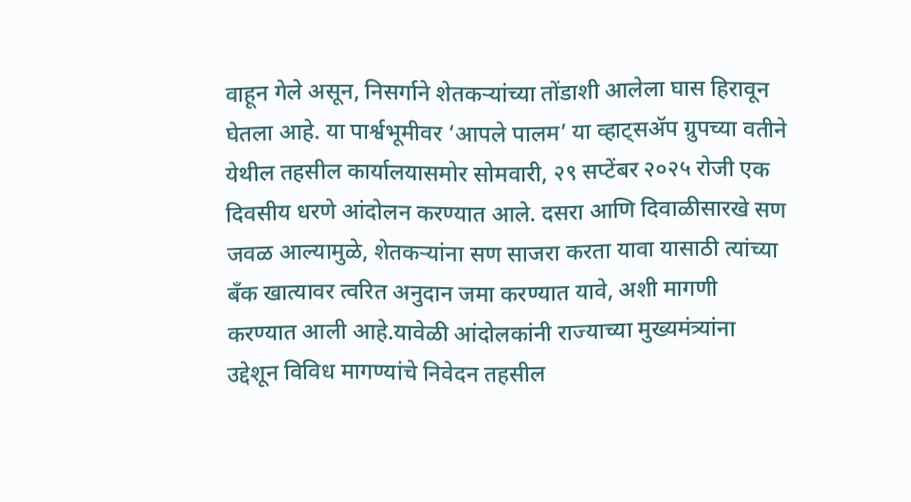वाहून गेले असून, निसर्गाने शेतकऱ्यांच्या तोंडाशी आलेला घास हिरावून घेतला आहे. या पार्श्वभूमीवर ‘आपले पालम’ या व्हाट्सॲप ग्रुपच्या वतीने येथील तहसील कार्यालयासमोर सोमवारी, २९ सप्टेंबर २०२५ रोजी एक दिवसीय धरणे आंदोलन करण्यात आले. दसरा आणि दिवाळीसारखे सण जवळ आल्यामुळे, शेतकऱ्यांना सण साजरा करता यावा यासाठी त्यांच्या बँक खात्यावर त्वरित अनुदान जमा करण्यात यावे, अशी मागणी करण्यात आली आहे.यावेळी आंदोलकांनी राज्याच्या मुख्यमंत्र्यांना उद्देशून विविध मागण्यांचे निवेदन तहसील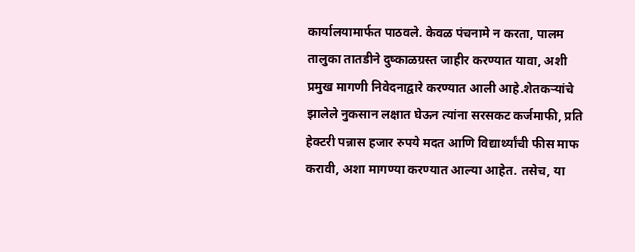कार्यालयामार्फत पाठवले. केवळ पंचनामे न करता, पालम तालुका तातडीने दुष्काळग्रस्त जाहीर करण्यात यावा, अशी प्रमुख मागणी निवेदनाद्वारे करण्यात आली आहे.शेतकऱ्यांचे झालेले नुकसान लक्षात घेऊन त्यांना सरसकट कर्जमाफी, प्रति हेक्टरी पन्नास हजार रुपये मदत आणि विद्यार्थ्यांची फीस माफ करावी, अशा मागण्या करण्यात आल्या आहेत. तसेच, या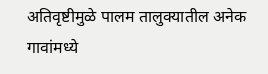अतिवृष्टीमुळे पालम तालुक्यातील अनेक गावांमध्ये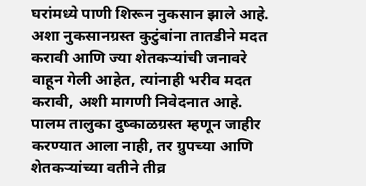घरांमध्ये पाणी शिरून नुकसान झाले आहे. अशा नुकसानग्रस्त कुटुंबांना तातडीने मदत करावी आणि ज्या शेतकऱ्यांची जनावरे वाहून गेली आहेत, त्यांनाही भरीव मदत करावी, अशी मागणी निवेदनात आहे. पालम तालुका दुष्काळग्रस्त म्हणून जाहीर करण्यात आला नाही, तर ग्रुपच्या आणि शेतकऱ्यांच्या वतीने तीव्र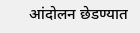आंदोलन छेडण्यात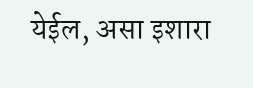येईल, असा इशारा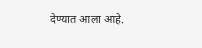देण्यात आला आहे.